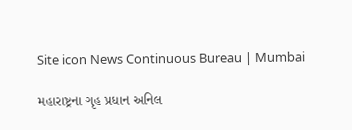Site icon News Continuous Bureau | Mumbai

મહારાષ્ટ્રના ગૃહ પ્રધાન અનિલ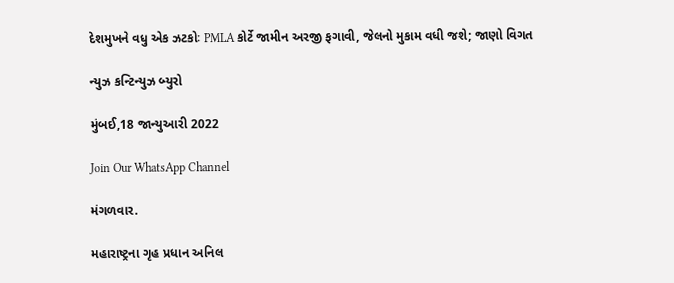દેશમુખને વધુ એક ઝટકોઃ PMLA કોર્ટે જામીન અરજી ફગાવી, જેલનો મુકામ વધી જશે; જાણો વિગત

ન્યુઝ કન્ટિન્યુઝ બ્યુરો

મુંબઈ,18 જાન્યુઆરી 2022

Join Our WhatsApp Channel

મંગળવાર.

મહારાષ્ટ્રના ગૃહ પ્રધાન અનિલ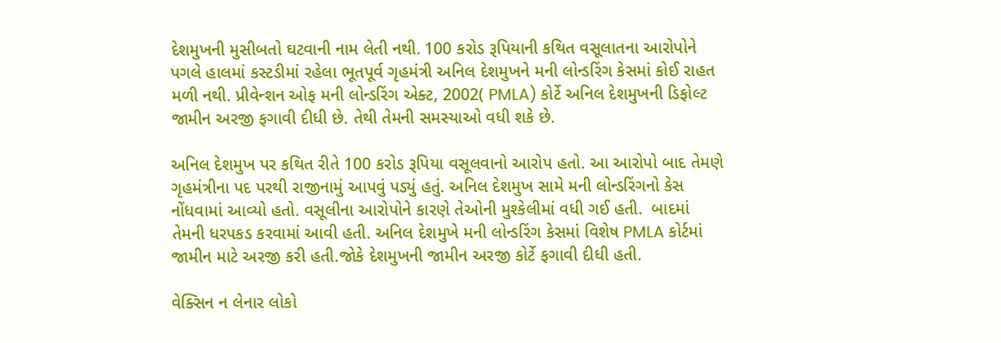દેશમુખની મુસીબતો ઘટવાની નામ લેતી નથી. 100 કરોડ રૂપિયાની કથિત વસૂલાતના આરોપોને પગલે હાલમાં કસ્ટડીમાં રહેલા ભૂતપૂર્વ ગૃહમંત્રી અનિલ દેશમુખને મની લોન્ડરિંગ કેસમાં કોઈ રાહત મળી નથી. પ્રીવેન્શન ઓફ મની લોન્ડરિંગ એક્ટ, 2002( PMLA) કોર્ટે અનિલ દેશમુખની ડિફોલ્ટ જામીન અરજી ફગાવી દીધી છે. તેથી તેમની સમસ્યાઓ વધી શકે છે.

અનિલ દેશમુખ પર કથિત રીતે 100 કરોડ રૂપિયા વસૂલવાનો આરોપ હતો. આ આરોપો બાદ તેમણે ગૃહમંત્રીના પદ પરથી રાજીનામું આપવું પડ્યું હતું. અનિલ દેશમુખ સામે મની લોન્ડરિંગનો કેસ નોંધવામાં આવ્યો હતો. વસૂલીના આરોપોને કારણે તેઓની મુશ્કેલીમાં વધી ગઈ હતી.  બાદમાં તેમની ધરપકડ કરવામાં આવી હતી. અનિલ દેશમુખે મની લોન્ડરિંગ કેસમાં વિશેષ PMLA કોર્ટમાં જામીન માટે અરજી કરી હતી.જોકે દેશમુખની જામીન અરજી કોર્ટે ફગાવી દીધી હતી.

વેક્સિન ન લેનાર લોકો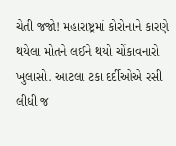ચેતી જજો! મહારાષ્ટ્રમાં કોરોનાને કારણે થયેલા મોતને લઈને થયો ચોંકાવનારો ખુલાસો. આટલા ટકા દર્દીઓએ રસી લીધી જ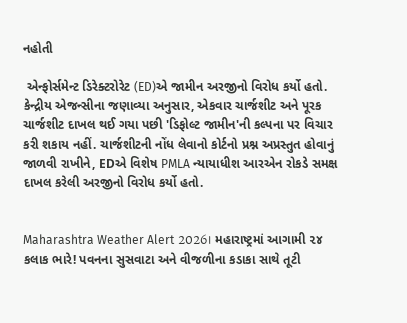નહોતી

 એન્ફોર્સમેન્ટ ડિરેક્ટરોરેટ (ED)એ જામીન અરજીનો વિરોધ કર્યો હતો. કેન્દ્રીય એજન્સીના જણાવ્યા અનુસાર, એકવાર ચાર્જશીટ અને પૂરક ચાર્જશીટ દાખલ થઈ ગયા પછી 'ડિફોલ્ટ જામીન'ની કલ્પના પર વિચાર કરી શકાય નહીં. ચાર્જશીટની નોંધ લેવાનો કોર્ટનો પ્રશ્ન અપ્રસ્તુત હોવાનું જાળવી રાખીને, EDએ વિશેષ PMLA ન્યાયાધીશ આરએન રોકડે સમક્ષ દાખલ કરેલી અરજીનો વિરોધ કર્યો હતો.


Maharashtra Weather Alert 2026। મહારાષ્ટ્રમાં આગામી ૨૪ કલાક ભારે! પવનના સુસવાટા અને વીજળીના કડાકા સાથે તૂટી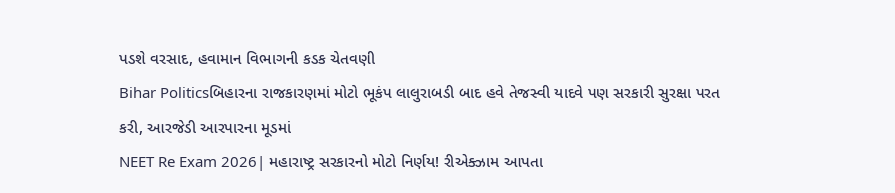પડશે વરસાદ, હવામાન વિભાગની કડક ચેતવણી
Bihar Politicsબિહારના રાજકારણમાં મોટો ભૂકંપ લાલુરાબડી બાદ હવે તેજસ્વી યાદવે પણ સરકારી સુરક્ષા પરત કરી, આરજેડી આરપારના મૂડમાં
NEET Re Exam 2026| મહારાષ્ટ્ર સરકારનો મોટો નિર્ણય! રીએક્ઝામ આપતા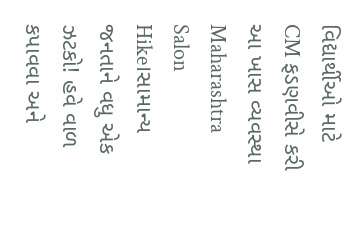વિદ્યાર્થીઓ માટે CM ફડણવીસે કરી આ ખાસ વ્યવસ્થા
Maharashtra Salon Hike।સામાન્ય જનતાને વધુ એક ઝટકો! હવે વાળ કપાવવા અને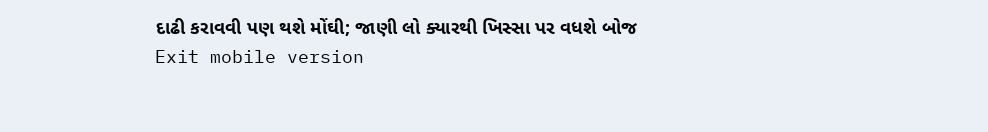દાઢી કરાવવી પણ થશે મોંઘી; જાણી લો ક્યારથી ખિસ્સા પર વધશે બોજ
Exit mobile version